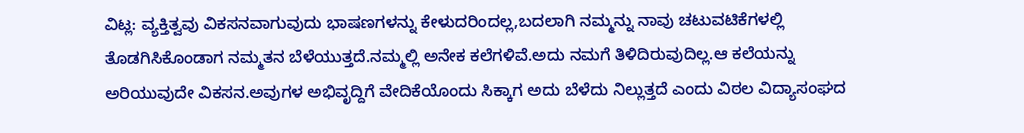ವಿಟ್ಲ: ವ್ಯಕ್ತಿತ್ವವು ವಿಕಸನವಾಗುವುದು ಭಾಷಣಗಳನ್ನು ಕೇಳುದರಿಂದಲ್ಲ,ಬದಲಾಗಿ ನಮ್ಮನ್ನು ನಾವು ಚಟುವಟಿಕೆಗಳಲ್ಲಿ ತೊಡಗಿಸಿಕೊಂಡಾಗ ನಮ್ಮತನ ಬೆಳೆಯುತ್ತದೆ.ನಮ್ಮಲ್ಲಿ ಅನೇಕ ಕಲೆಗಳಿವೆ.ಅದು ನಮಗೆ ತಿಳಿದಿರುವುದಿಲ್ಲ.ಆ ಕಲೆಯನ್ನು ಅರಿಯುವುದೇ ವಿಕಸನ.ಅವುಗಳ ಅಭಿವೃದ್ದಿಗೆ ವೇದಿಕೆಯೊಂದು ಸಿಕ್ಕಾಗ ಅದು ಬೆಳೆದು ನಿಲ್ಲುತ್ತದೆ ಎಂದು ವಿಠಲ ವಿದ್ಯಾಸಂಘದ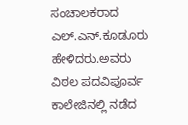ಸಂಚಾಲಕರಾದ ಎಲ್.ಎನ್.ಕೂಡೂರು ಹೇಳಿದರು.ಅವರು ವಿಠಲ ಪದವಿಪೂರ್ವ ಕಾಲೇಜಿನಲ್ಲಿ ನಡೆದ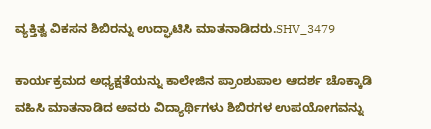ವ್ಯಕ್ತಿತ್ವ ವಿಕಸನ ಶಿಬಿರನ್ನು ಉದ್ಘಾಟಿಸಿ ಮಾತನಾಡಿದರು.SHV_3479

ಕಾರ್ಯಕ್ರಮದ ಅಧ್ಯಕ್ಷತೆಯನ್ನು ಕಾಲೇಜಿನ ಪ್ರಾಂಶುಪಾಲ ಆದರ್ಶ ಚೊಕ್ಕಾಡಿ ವಹಿಸಿ ಮಾತನಾಡಿದ ಅವರು ವಿದ್ಯಾರ್ಥಿಗಳು ಶಿಬಿರಗಳ ಉಪಯೋಗವನ್ನು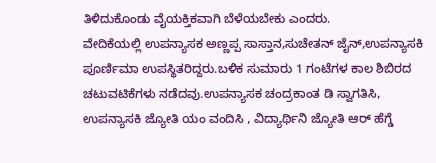ತಿಳಿದುಕೊಂಡು ವೈಯಕ್ತಿಕವಾಗಿ ಬೆಳೆಯಬೇಕು ಎಂದರು.
ವೇದಿಕೆಯಲ್ಲಿ ಉಪನ್ಯಾಸಕ ಅಣ್ಣಪ್ಪ ಸಾಸ್ತಾನ,ಸುಚೇತನ್ ಜೈನ್,ಉಪನ್ಯಾಸಕಿ ಪೂರ್ಣಿಮಾ ಉಪಸ್ಥಿತರಿದ್ದರು.ಬಳಿಕ ಸುಮಾರು 1 ಗಂಟೆಗಳ ಕಾಲ ಶಿಬಿರದ ಚಟುವಟಿಕೆಗಳು ನಡೆದವು.ಉಪನ್ಯಾಸಕ ಚಂದ್ರಕಾಂತ ಡಿ ಸ್ವಾಗತಿಸಿ, ಉಪನ್ಯಾಸಕಿ ಜ್ಯೋತಿ ಯಂ ವಂದಿಸಿ , ವಿದ್ಯಾರ್ಥಿನಿ ಜ್ಯೋತಿ ಆರ್ ಹೆಗ್ಡೆ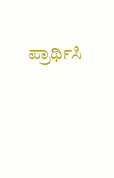ಪ್ರಾರ್ಥಿಸಿ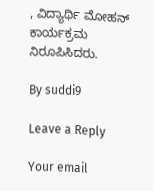, ವಿದ್ಯಾರ್ಥಿ ಮೋಹನ್ ಕಾರ್ಯಕ್ರಮ ನಿರೂಪಿಸಿದರು.

By suddi9

Leave a Reply

Your email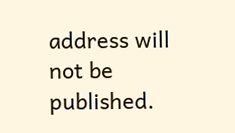address will not be published.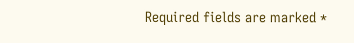Required fields are marked *